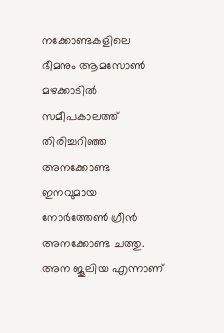നക്കോണ്ടകളിലെ ഭീമനും ആമസോണ്‍ മഴക്കാടില്‍ സമീപകാലത്ത് തിരിച്ചറിഞ്ഞ അനക്കോണ്ട ഇനവുമായ നോര്‍ത്തേണ്‍ ഗ്രീന്‍ അനക്കോണ്ട ചത്തു. അന ജൂലിയ എന്നാണ്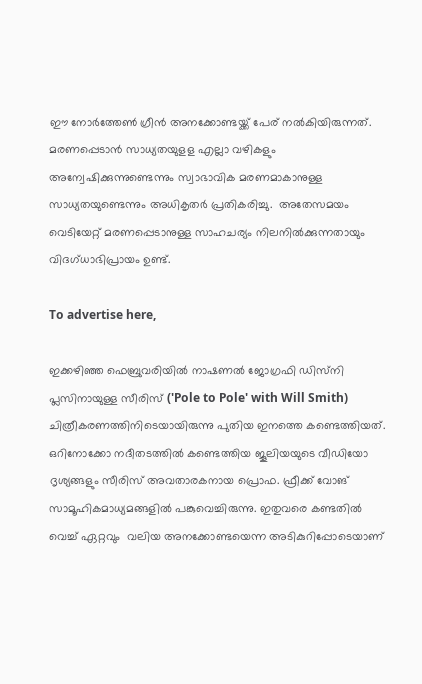ഈ നോര്‍ത്തേണ്‍ ഗ്രീന്‍ അനക്കോണ്ടയ്ക്ക് പേര് നൽകിയിരുന്നത്. മരണപ്പെടാന്‍ സാധ്യതയുളള എല്ലാ വഴികളും അന്വേഷിക്കുന്നുണ്ടെന്നും സ്വാഭാവിക മരണമാകാനുള്ള സാധ്യതയുണ്ടെന്നും അധികൃതര്‍ പ്രതികരിച്ചു.  അതേസമയം  വെടിയേറ്റ് മരണപ്പെടാനുള്ള സാഹചര്യം നിലനില്‍ക്കുന്നതായും വിദഗ്ധാഭിപ്രായം ഉണ്ട്.

To advertise here,

ഇക്കഴിഞ്ഞ ഫെബ്രുവരിയില്‍ നാഷണല്‍ ജോഗ്രഫി ഡിസ്‌നി പ്ലസിനായുള്ള സീരിസ് ('Pole to Pole' with Will Smith) ചിത്രീകരണത്തിനിടെയായിരുന്നു പുതിയ ഇനത്തെ കണ്ടെത്തിയത്. ഒറിനോക്കോ നദീതടത്തില്‍ കണ്ടെത്തിയ ജൂലിയയുടെ വീഡിയോ ദൃശ്യങ്ങളും സീരിസ് അവതാരകനായ പ്രൊഫ. ഫ്രീക്ക് വോങ് സാമൂഹികമാധ്യമങ്ങളില്‍ പങ്കുവെച്ചിരുന്നു. ഇതുവരെ കണ്ടതില്‍ വെച്ച് ഏറ്റവും  വലിയ അനക്കോണ്ടയെന്ന അടികുറിപ്പോടെയാണ്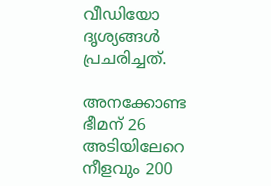വീഡിയോ ദൃശ്യങ്ങള്‍ പ്രചരിച്ചത്.

അനക്കോണ്ട ഭീമന് 26 അടിയിലേറെ നീളവും 200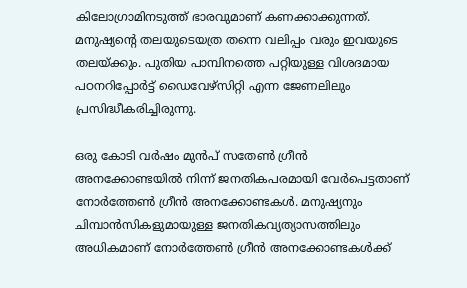കിലോഗ്രാമിനടുത്ത് ഭാരവുമാണ് കണക്കാക്കുന്നത്. മനുഷ്യന്റെ തലയുടെയത്ര തന്നെ വലിപ്പം വരും ഇവയുടെ തലയ്ക്കും. പുതിയ പാമ്പിനത്തെ പറ്റിയുള്ള വിശദമായ പഠനറിപ്പോര്‍ട്ട് ഡൈവേഴ്‌സിറ്റി എന്ന ജേണലിലും പ്രസിദ്ധീകരിച്ചിരുന്നു.

ഒരു കോടി വര്‍ഷം മുന്‍പ് സതേണ്‍ ഗ്രീന്‍  അനക്കോണ്ടയില്‍ നിന്ന് ജനതികപരമായി വേര്‍പെട്ടതാണ് നോര്‍ത്തേണ്‍ ഗ്രീന്‍ അനക്കോണ്ടകള്‍. മനുഷ്യനും ചിമ്പാന്‍സികളുമായുള്ള ജനതികവ്യത്യാസത്തിലും അധികമാണ് നോര്‍ത്തേണ്‍ ഗ്രീന്‍ അനക്കോണ്ടകള്‍ക്ക്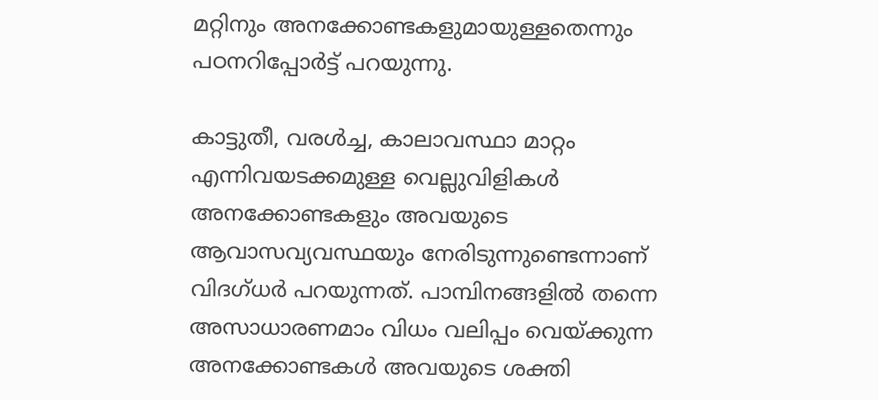മറ്റിനും അനക്കോണ്ടകളുമായുള്ളതെന്നും പഠനറിപ്പോര്‍ട്ട് പറയുന്നു.

കാട്ടുതീ, വരള്‍ച്ച, കാലാവസ്ഥാ മാറ്റം എന്നിവയടക്കമുള്ള വെല്ലുവിളികള്‍ അനക്കോണ്ടകളും അവയുടെ ആവാസവ്യവസ്ഥയും നേരിടുന്നുണ്ടെന്നാണ് വിദഗ്ധര്‍ പറയുന്നത്. പാമ്പിനങ്ങളില്‍ തന്നെ അസാധാരണമാം വിധം വലിപ്പം വെയ്ക്കുന്ന അനക്കോണ്ടകള്‍ അവയുടെ ശക്തി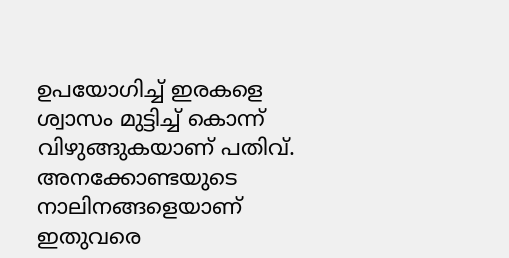ഉപയോഗിച്ച് ഇരകളെ ശ്വാസം മുട്ടിച്ച് കൊന്ന് വിഴുങ്ങുകയാണ് പതിവ്. അനക്കോണ്ടയുടെ നാലിനങ്ങളെയാണ് ഇതുവരെ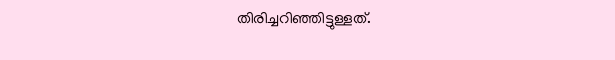തിരിച്ചറിഞ്ഞിട്ടുള്ളത്.